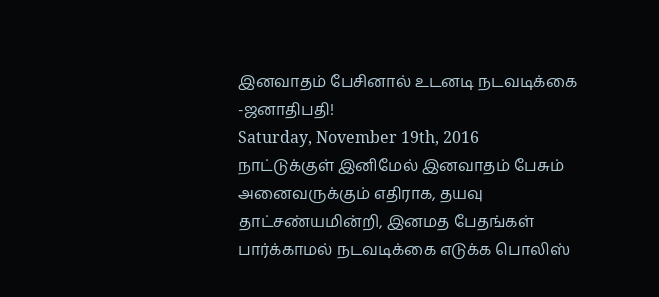இனவாதம் பேசினால் உடனடி நடவடிக்கை -ஜனாதிபதி!
Saturday, November 19th, 2016
நாட்டுக்குள் இனிமேல் இனவாதம் பேசும் அனைவருக்கும் எதிராக, தயவு தாட்சண்யமின்றி, இனமத பேதங்கள் பார்க்காமல் நடவடிக்கை எடுக்க பொலிஸ்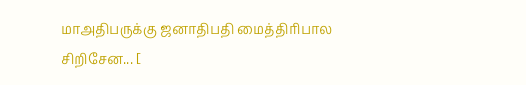மாஅதிபருக்கு ஜனாதிபதி மைத்திரிபால சிறிசேன... [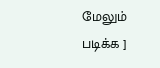மேலும் படிக்க ]